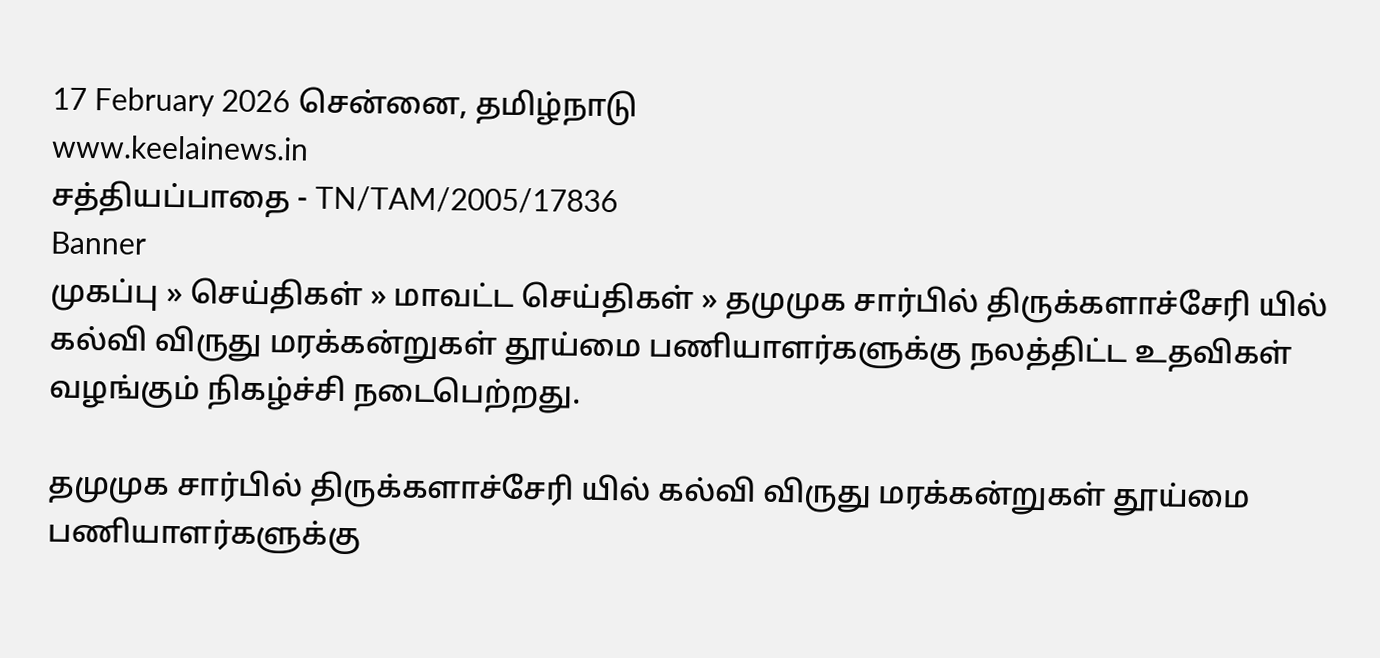17 February 2026 சென்னை, தமிழ்நாடு
www.keelainews.in
சத்தியப்பாதை - TN/TAM/2005/17836
Banner
முகப்பு » செய்திகள் » மாவட்ட செய்திகள் » தமுமுக சார்பில் திருக்களாச்சேரி யில் கல்வி விருது மரக்கன்றுகள் தூய்மை பணியாளர்களுக்கு நலத்திட்ட உதவிகள் வழங்கும் நிகழ்ச்சி நடைபெற்றது.

தமுமுக சார்பில் திருக்களாச்சேரி யில் கல்வி விருது மரக்கன்றுகள் தூய்மை பணியாளர்களுக்கு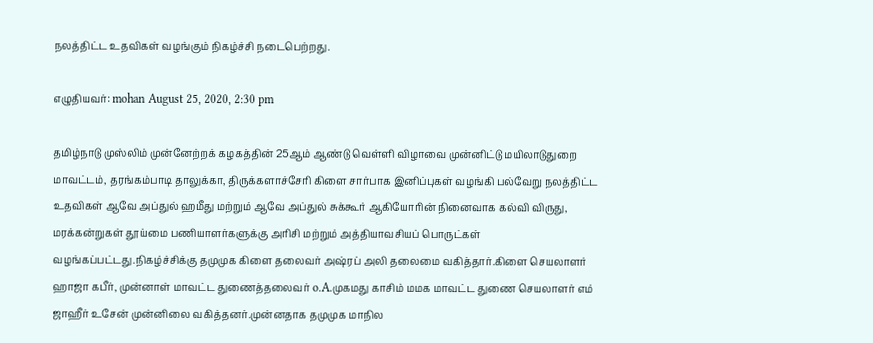நலத்திட்ட உதவிகள் வழங்கும் நிகழ்ச்சி நடைபெற்றது.

எழுதியவர்: mohan August 25, 2020, 2:30 pm

தமிழ்நாடு முஸ்லிம் முன்னேற்றக் கழகத்தின் 25ஆம் ஆண்டு வெள்ளி விழாவை முன்னிட்டு மயிலாடுதுறை மாவட்டம், தரங்கம்பாடி தாலுக்கா, திருக்களாச்சேரி கிளை சார்பாக இனிப்புகள் வழங்கி பல்வேறு நலத்திட்ட உதவிகள் ஆவே அப்துல் ஹமீது மற்றும் ஆவே அப்துல் சுக்கூர் ஆகியோரின் நினைவாக கல்வி விருது, மரக்கன்றுகள் தூய்மை பணியாளர்களுக்கு அரிசி மற்றும் அத்தியாவசியப் பொருட்கள் வழங்கப்பட்டது.நிகழ்ச்சிக்கு தமுமுக கிளை தலைவர் அஷ்ரப் அலி தலைமை வகித்தார்.கிளை செயலாளர் ஹாஜா கபீர், முன்னாள் மாவட்ட துணைத்தலைவர் o.A.முகமது காசிம் மமக மாவட்ட துணை செயலாளர் எம் ஜாஹீர் உசேன் முன்னிலை வகித்தனர்.முன்னதாக தமுமுக மாநில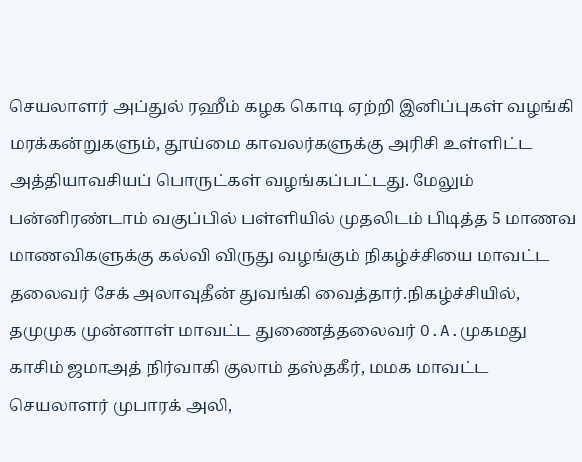செயலாளர் அப்துல் ரஹீம் கழக கொடி ஏற்றி இனிப்புகள் வழங்கி மரக்கன்றுகளும், தூய்மை காவலர்களுக்கு அரிசி உள்ளிட்ட அத்தியாவசியப் பொருட்கள் வழங்கப்பட்டது. மேலும் பன்னிரண்டாம் வகுப்பில் பள்ளியில் முதலிடம் பிடித்த 5 மாணவ மாணவிகளுக்கு கல்வி விருது வழங்கும் நிகழ்ச்சியை மாவட்ட தலைவர் சேக் அலாவுதீன் துவங்கி வைத்தார்.நிகழ்ச்சியில், தமுமுக முன்னாள் மாவட்ட துணைத்தலைவர் O.A.முகமது காசிம் ஜமாஅத் நிர்வாகி குலாம் தஸ்தகீர், மமக மாவட்ட செயலாளர் முபாரக் அலி,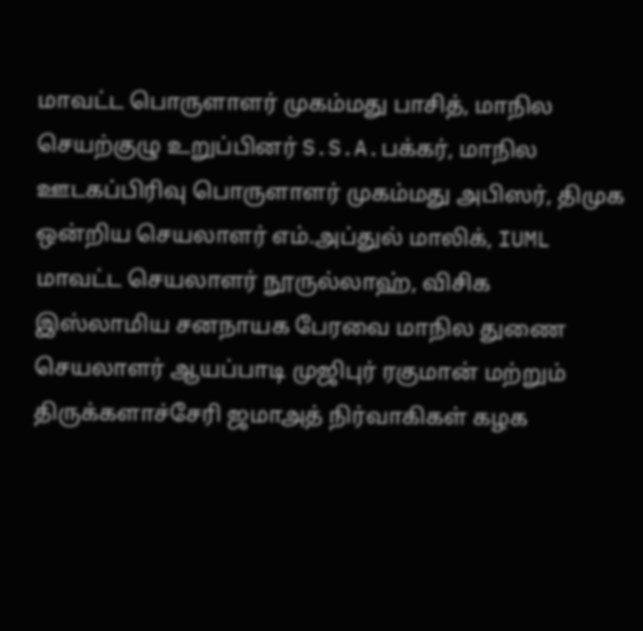மாவட்ட பொருளாளர் முகம்மது பாசித், மாநில செயற்குழு உறுப்பினர் S.S.A.பக்கர், மாநில ஊடகப்பிரிவு பொருளாளர் முகம்மது அபிஸர், திமுக ஒன்றிய செயலாளர் எம்.அப்துல் மாலிக், IUML மாவட்ட செயலாளர் நூருல்லாஹ், விசிக இஸ்லாமிய சனநாயக பேரவை மாநில துணை செயலாளர் ஆயப்பாடி முஜிபுர் ரகுமான் மற்றும் திருக்களாச்சேரி ஜமாஅத் நிர்வாகிகள் கழக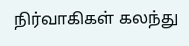நிர்வாகிகள் கலந்து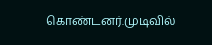கொண்டனர்.முடிவில்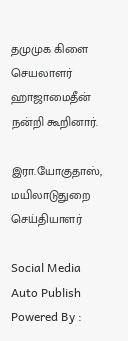தமுமுக கிளை செயலாளர் ஹாஜாமைதீன் நன்றி கூறினார்.

இரா.யோகுதாஸ், மயிலாடுதுறை செய்தியாளர்

Social Media Auto Publish Powered By :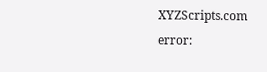XYZScripts.com
error: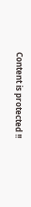Content is protected !!